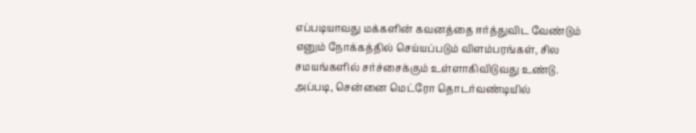எப்படியாவது மக்களின் கவனத்தை ஈர்த்துவிட வேண்டும் எனும் நோக்கத்தில் செய்யப்படும் விளம்பரங்கள், சில சமயங்களில் சர்ச்சைக்கும் உள்ளாகிவிடுவது உண்டு.
அப்படி, சென்னை மெட்ரோ தொடர்வண்டியில்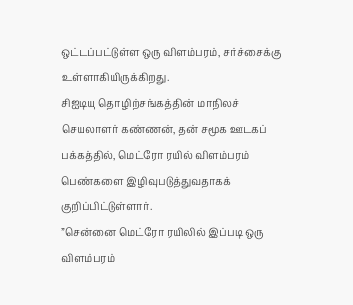ஒட்டப்பட்டுள்ள ஒரு விளம்பரம், சர்ச்சைக்கு உள்ளாகியிருக்கிறது.
சிஐடியு தொழிற்சங்கத்தின் மாநிலச் செயலாளர் கண்ணன், தன் சமூக ஊடகப் பக்கத்தில், மெட்ரோ ரயில் விளம்பரம் பெண்களை இழிவுபடுத்துவதாகக் குறிப்பிட்டுள்ளார்.
”சென்னை மெட்ரோ ரயிலில் இப்படி ஒரு விளம்பரம்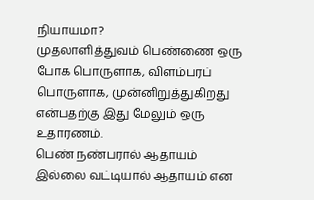நியாயமா?
முதலாளித்துவம் பெண்ணை ஒரு போக பொருளாக, விளம்பரப் பொருளாக, முன்னிறுத்துகிறது என்பதற்கு இது மேலும் ஒரு உதாரணம்.
பெண் நண்பரால் ஆதாயம் இல்லை வட்டியால் ஆதாயம் என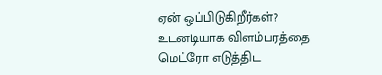ஏன் ஒப்பிடுகிறீர்கள்? உடனடியாக விளம்பரத்தை மெட்ரோ எடுத்திட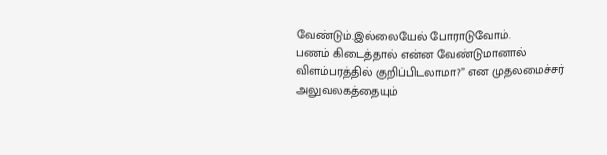வேண்டும்.இல்லையேல் போராடுவோம்.
பணம் கிடைத்தால் என்ன வேண்டுமானால் விளம்பரத்தில் குறிப்பிடலாமா?” என முதலமைச்சர் அலுவலகத்தையும்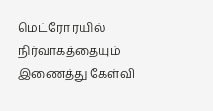மெட்ரோ ரயில் நிர்வாகத்தையும் இணைத்து கேள்வி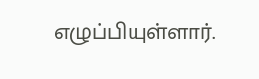எழுப்பியுள்ளார்.